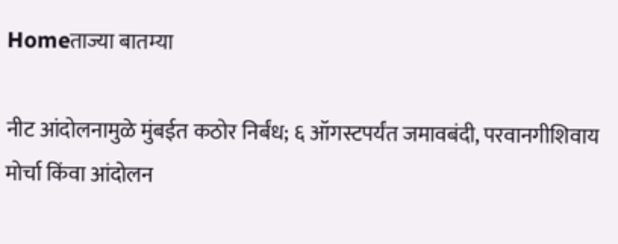Homeताज्या बातम्या

नीट आंदोलनामुळे मुंबईत कठोर निर्बंध; ६ ऑगस्टपर्यंत जमावबंदी, परवानगीशिवाय मोर्चा किंवा आंदोलन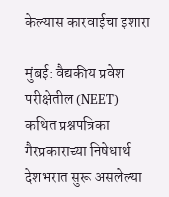केल्यास कारवाईचा इशारा

मुंबई: वैद्यकीय प्रवेश परीक्षेतील (NEET) कथित प्रश्नपत्रिका गैरप्रकाराच्या निषेधार्थ देशभरात सुरू असलेल्या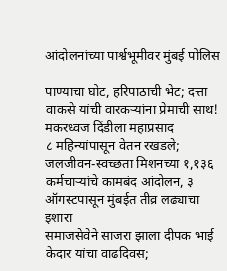आंदोलनांच्या पार्श्वभूमीवर मुंबई पोलिस

पाण्याचा घोट, हरिपाठाची भेट; दत्ता वाकसे यांची वारकर्‍यांना प्रेमाची साथ! मकरध्वज दिंडीला महाप्रसाद
८ महिन्यांपासून वेतन रखडले; जलजीवन-स्वच्छता मिशनच्या १,१३६ कर्मचार्‍यांचे कामबंद आंदोलन, ३ ऑगस्टपासून मुंबईत तीव्र लढ्याचा इशारा
समाजसेवेने साजरा झाला दीपक भाई केदार यांचा वाढदिवस;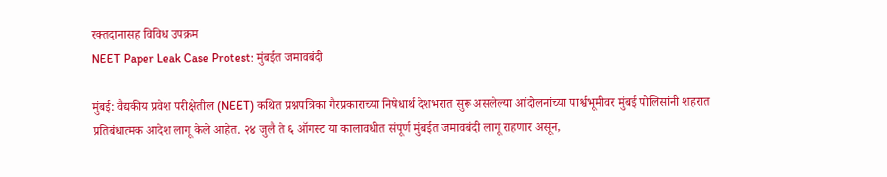रक्तदानासह विविध उपक्रम
NEET Paper Leak Case Protest: मुंबईत जमावबंदी

मुंबई: वैद्यकीय प्रवेश परीक्षेतील (NEET) कथित प्रश्नपत्रिका गैरप्रकाराच्या निषेधार्थ देशभरात सुरू असलेल्या आंदोलनांच्या पार्श्वभूमीवर मुंबई पोलिसांनी शहरात प्रतिबंधात्मक आदेश लागू केले आहेत. २४ जुलै ते ६ ऑगस्ट या कालावधीत संपूर्ण मुंबईत जमावबंदी लागू राहणार असून,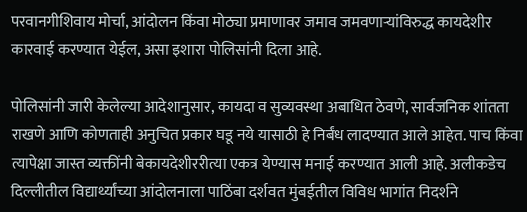परवानगीशिवाय मोर्चा, आंदोलन किंवा मोठ्या प्रमाणावर जमाव जमवणाऱ्यांविरुद्ध कायदेशीर कारवाई करण्यात येईल, असा इशारा पोलिसांनी दिला आहे.

पोलिसांनी जारी केलेल्या आदेशानुसार, कायदा व सुव्यवस्था अबाधित ठेवणे, सार्वजनिक शांतता राखणे आणि कोणताही अनुचित प्रकार घडू नये यासाठी हे निर्बंध लादण्यात आले आहेत. पाच किंवा त्यापेक्षा जास्त व्यक्तींनी बेकायदेशीररीत्या एकत्र येण्यास मनाई करण्यात आली आहे. अलीकडेच दिल्लीतील विद्यार्थ्यांच्या आंदोलनाला पाठिंबा दर्शवत मुंबईतील विविध भागांत निदर्शने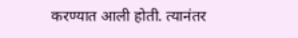करण्यात आली होती. त्यानंतर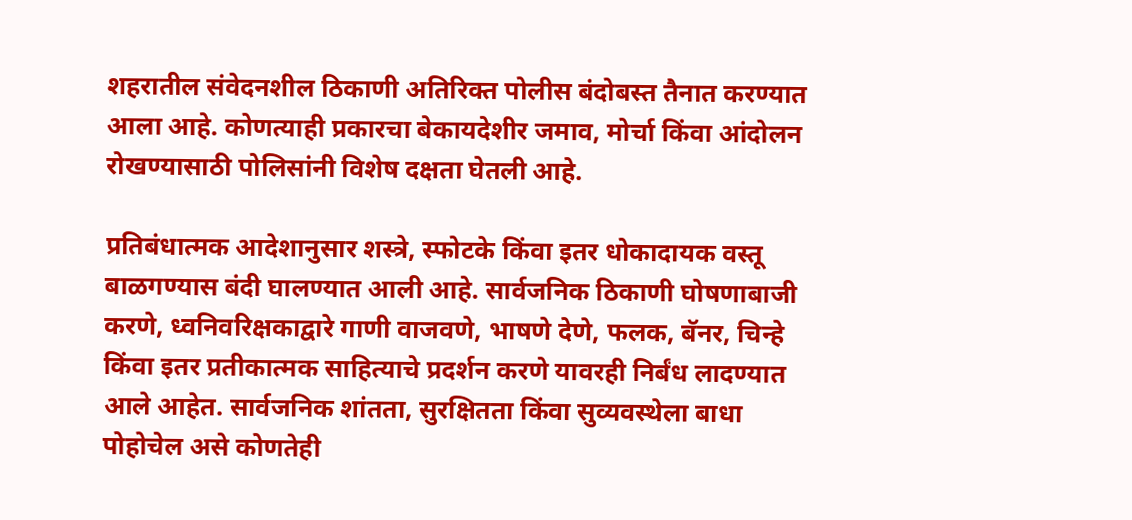शहरातील संवेदनशील ठिकाणी अतिरिक्त पोलीस बंदोबस्त तैनात करण्यात आला आहे. कोणत्याही प्रकारचा बेकायदेशीर जमाव, मोर्चा किंवा आंदोलन रोखण्यासाठी पोलिसांनी विशेष दक्षता घेतली आहे.

प्रतिबंधात्मक आदेशानुसार शस्त्रे, स्फोटके किंवा इतर धोकादायक वस्तू बाळगण्यास बंदी घालण्यात आली आहे. सार्वजनिक ठिकाणी घोषणाबाजी करणे, ध्वनिवरिक्षकाद्वारे गाणी वाजवणे, भाषणे देणे, फलक, बॅनर, चिन्हे किंवा इतर प्रतीकात्मक साहित्याचे प्रदर्शन करणे यावरही निर्बंध लादण्यात आले आहेत. सार्वजनिक शांतता, सुरक्षितता किंवा सुव्यवस्थेला बाधा पोहोचेल असे कोणतेही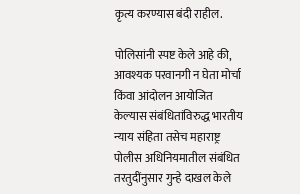कृत्य करण्यास बंदी राहील.

पोलिसांनी स्पष्ट केले आहे की, आवश्यक परवानगी न घेता मोर्चा किंवा आंदोलन आयोजित केल्यास संबंधितांविरुद्ध भारतीय न्याय संहिता तसेच महाराष्ट्र पोलीस अधिनियमातील संबंधित तरतुदींनुसार गुन्हे दाखल केले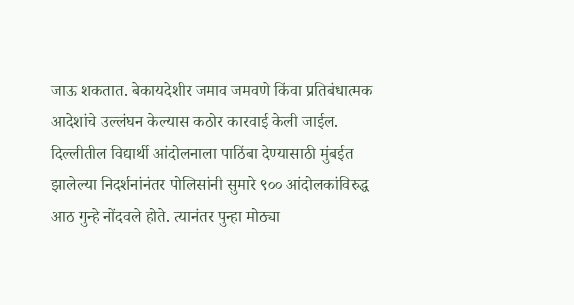जाऊ शकतात. बेकायदेशीर जमाव जमवणे किंवा प्रतिबंधात्मक आदेशांचे उल्लंघन केल्यास कठोर कारवाई केली जाईल. दिल्लीतील विद्यार्थी आंदोलनाला पाठिंबा देण्यासाठी मुंबईत झालेल्या निदर्शनांनंतर पोलिसांनी सुमारे ९०० आंदोलकांविरुद्ध आठ गुन्हे नोंदवले होते. त्यानंतर पुन्हा मोठ्या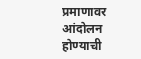प्रमाणावर आंदोलन होण्याची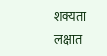शक्यता लक्षात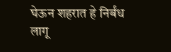घेऊन शहरात हे निर्बंध लागू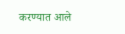करण्यात आले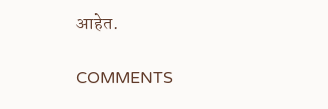आहेत.

COMMENTS